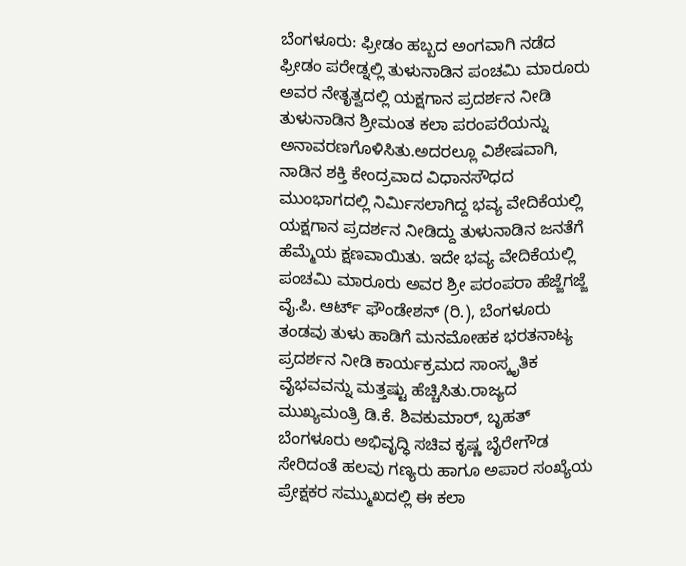ಬೆಂಗಳೂರು: ಫ್ರೀಡಂ ಹಬ್ಬದ ಅಂಗವಾಗಿ ನಡೆದ ಫ್ರೀಡಂ ಪರೇಡ್ನಲ್ಲಿ ತುಳುನಾಡಿನ ಪಂಚಮಿ ಮಾರೂರು ಅವರ ನೇತೃತ್ವದಲ್ಲಿ ಯಕ್ಷಗಾನ ಪ್ರದರ್ಶನ ನೀಡಿ ತುಳುನಾಡಿನ ಶ್ರೀಮಂತ ಕಲಾ ಪರಂಪರೆಯನ್ನು ಅನಾವರಣಗೊಳಿಸಿತು.ಅದರಲ್ಲೂ ವಿಶೇಷವಾಗಿ, ನಾಡಿನ ಶಕ್ತಿ ಕೇಂದ್ರವಾದ ವಿಧಾನಸೌಧದ ಮುಂಭಾಗದಲ್ಲಿ ನಿರ್ಮಿಸಲಾಗಿದ್ದ ಭವ್ಯ ವೇದಿಕೆಯಲ್ಲಿ ಯಕ್ಷಗಾನ ಪ್ರದರ್ಶನ ನೀಡಿದ್ದು ತುಳುನಾಡಿನ ಜನತೆಗೆ ಹೆಮ್ಮೆಯ ಕ್ಷಣವಾಯಿತು. ಇದೇ ಭವ್ಯ ವೇದಿಕೆಯಲ್ಲಿ ಪಂಚಮಿ ಮಾರೂರು ಅವರ ಶ್ರೀ ಪರಂಪರಾ ಹೆಜ್ಜೆಗಜ್ಜೆ ವೈ.ಪಿ. ಆರ್ಟ್ ಫೌಂಡೇಶನ್ (ರಿ.), ಬೆಂಗಳೂರು ತಂಡವು ತುಳು ಹಾಡಿಗೆ ಮನಮೋಹಕ ಭರತನಾಟ್ಯ ಪ್ರದರ್ಶನ ನೀಡಿ ಕಾರ್ಯಕ್ರಮದ ಸಾಂಸ್ಕೃತಿಕ ವೈಭವವನ್ನು ಮತ್ತಷ್ಟು ಹೆಚ್ಚಿಸಿತು.ರಾಜ್ಯದ ಮುಖ್ಯಮಂತ್ರಿ ಡಿ.ಕೆ. ಶಿವಕುಮಾರ್, ಬೃಹತ್ ಬೆಂಗಳೂರು ಅಭಿವೃದ್ಧಿ ಸಚಿವ ಕೃಷ್ಣ ಬೈರೇಗೌಡ ಸೇರಿದಂತೆ ಹಲವು ಗಣ್ಯರು ಹಾಗೂ ಅಪಾರ ಸಂಖ್ಯೆಯ ಪ್ರೇಕ್ಷಕರ ಸಮ್ಮುಖದಲ್ಲಿ ಈ ಕಲಾ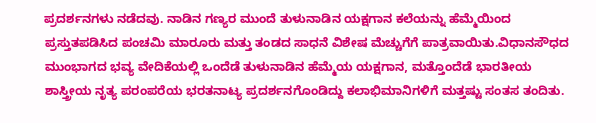ಪ್ರದರ್ಶನಗಳು ನಡೆದವು. ನಾಡಿನ ಗಣ್ಯರ ಮುಂದೆ ತುಳುನಾಡಿನ ಯಕ್ಷಗಾನ ಕಲೆಯನ್ನು ಹೆಮ್ಮೆಯಿಂದ ಪ್ರಸ್ತುತಪಡಿಸಿದ ಪಂಚಮಿ ಮಾರೂರು ಮತ್ತು ತಂಡದ ಸಾಧನೆ ವಿಶೇಷ ಮೆಚ್ಚುಗೆಗೆ ಪಾತ್ರವಾಯಿತು.ವಿಧಾನಸೌಧದ ಮುಂಭಾಗದ ಭವ್ಯ ವೇದಿಕೆಯಲ್ಲಿ ಒಂದೆಡೆ ತುಳುನಾಡಿನ ಹೆಮ್ಮೆಯ ಯಕ್ಷಗಾನ, ಮತ್ತೊಂದೆಡೆ ಭಾರತೀಯ ಶಾಸ್ತ್ರೀಯ ನೃತ್ಯ ಪರಂಪರೆಯ ಭರತನಾಟ್ಯ ಪ್ರದರ್ಶನಗೊಂಡಿದ್ದು ಕಲಾಭಿಮಾನಿಗಳಿಗೆ ಮತ್ತಷ್ಟು ಸಂತಸ ತಂದಿತು.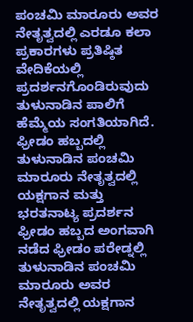ಪಂಚಮಿ ಮಾರೂರು ಅವರ ನೇತೃತ್ವದಲ್ಲಿ ಎರಡೂ ಕಲಾ ಪ್ರಕಾರಗಳು ಪ್ರತಿಷ್ಠಿತ ವೇದಿಕೆಯಲ್ಲಿ ಪ್ರದರ್ಶನಗೊಂಡಿರುವುದು ತುಳುನಾಡಿನ ಪಾಲಿಗೆ ಹೆಮ್ಮೆಯ ಸಂಗತಿಯಾಗಿದೆ.
ಫ್ರೀಡಂ ಹಬ್ಬದಲ್ಲಿ ತುಳುನಾಡಿನ ಪಂಚಮಿ ಮಾರೂರು ನೇತೃತ್ವದಲ್ಲಿ ಯಕ್ಷಗಾನ ಮತ್ತು ಭರತನಾಟ್ಯ ಪ್ರದರ್ಶನ
ಫ್ರೀಡಂ ಹಬ್ಬದ ಅಂಗವಾಗಿ ನಡೆದ ಫ್ರೀಡಂ ಪರೇಡ್ನಲ್ಲಿ ತುಳುನಾಡಿನ ಪಂಚಮಿ ಮಾರೂರು ಅವರ ನೇತೃತ್ವದಲ್ಲಿ ಯಕ್ಷಗಾನ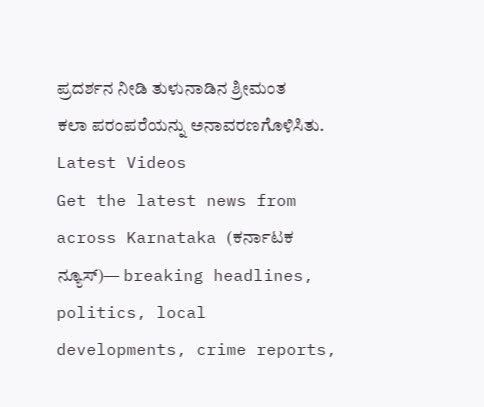ಪ್ರದರ್ಶನ ನೀಡಿ ತುಳುನಾಡಿನ ಶ್ರೀಮಂತ ಕಲಾ ಪರಂಪರೆಯನ್ನು ಅನಾವರಣಗೊಳಿಸಿತು.
Latest Videos
Get the latest news from across Karnataka (ಕರ್ನಾಟಕ ನ್ಯೂಸ್)— breaking headlines, politics, local developments, crime reports,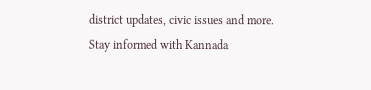district updates, civic issues and more. Stay informed with Kannada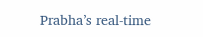Prabha’s real‑time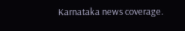Karnataka news coverage.